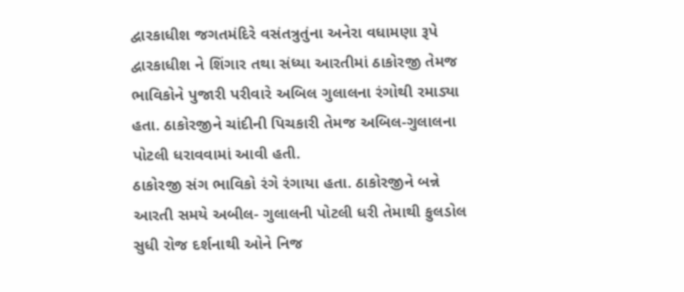દ્વારકાધીશ જગતમંદિરે વસંતત્રુતુંના અનેરા વધામણા રૂપે દ્વારકાધીશ ને શિંગાર તથા સંધ્યા આરતીમાં ઠાકોરજી તેમજ ભાવિકોને પુજારી પરીવારે અબિલ ગુલાલના રંગોથી રમાડ્યા હતા. ઠાકોરજીને ચાંદીની પિચકારી તેમજ અબિલ-ગુલાલના પોટલી ધરાવવામાં આવી હતી.
ઠાકોરજી સંગ ભાવિકો રંગે રંગાયા હતા. ઠાકોરજીને બન્ને આરતી સમયે અબીલ- ગુલાલની પોટલી ધરી તેમાથી ફુલડોલ સુધી રોજ દર્શનાથી ઓને નિજ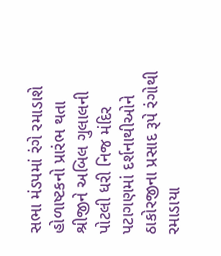સભા મંડપમાં રંગે રમાડાશે હોળાષ્ટકનો પ્રારંભ થતા શ્રીજીને અબિલ ગુલાલની પોટલી ધરી નિજ મંદિર પટાગણમાં દર્શનાથીઓને ઠાકોરજીના પ્રસાદ રૂપે રંગોથી રમાડાયા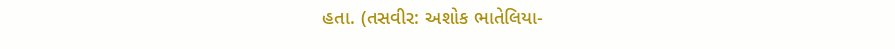હતા. (તસવીર: અશોક ભાતેલિયા-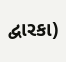દ્વારકા)